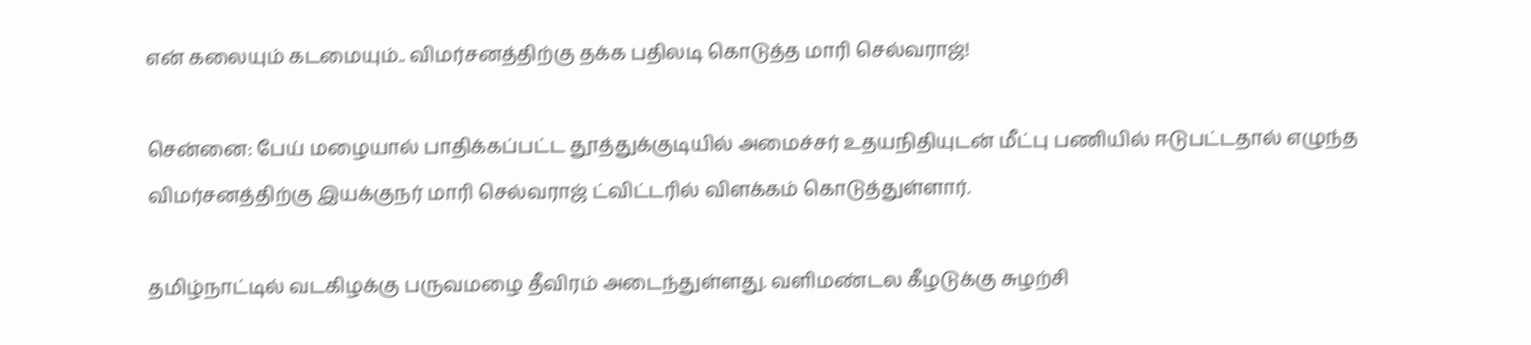என் கலையும் கடமையும்.. விமர்சனத்திற்கு தக்க பதிலடி கொடுத்த மாரி செல்வராஜ்!

சென்னை: பேய் மழையால் பாதிக்கப்பட்ட தூத்துக்குடியில் அமைச்சர் உதயநிதியுடன் மீட்பு பணியில் ஈடுபட்டதால் எழுந்த விமர்சனத்திற்கு இயக்குநர் மாரி செல்வராஜ் ட்விட்டரில் விளக்கம் கொடுத்துள்ளார்.

தமிழ்நாட்டில் வடகிழக்கு பருவமழை தீவிரம் அடைந்துள்ளது. வளிமண்டல கீழடுக்கு சுழற்சி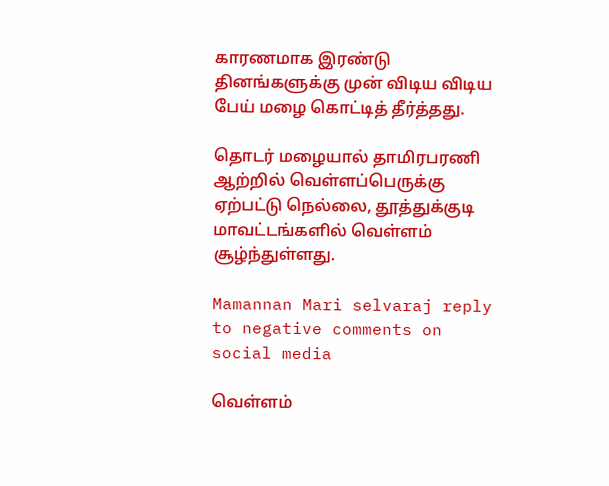காரணமாக இரண்டு தினங்களுக்கு முன் விடிய விடிய பேய் மழை கொட்டித் தீர்த்தது.

தொடர் மழையால் தாமிரபரணி ஆற்றில் வெள்ளப்பெருக்கு ஏற்பட்டு நெல்லை, தூத்துக்குடி மாவட்டங்களில் வெள்ளம் சூழ்ந்துள்ளது.

Mamannan Mari selvaraj reply to negative comments on social media

வெள்ளம்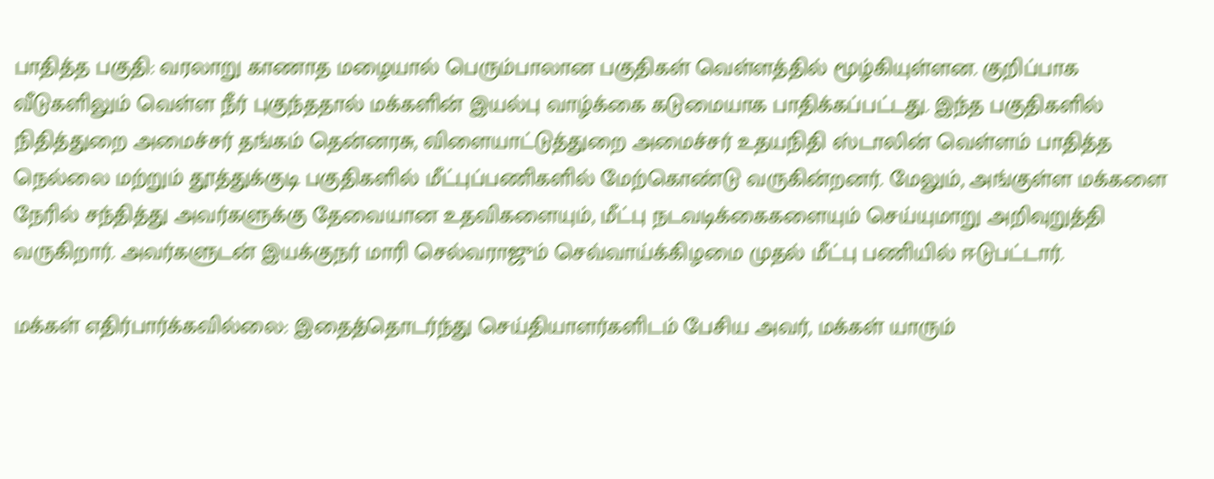பாதித்த பகுதி: வரலாறு காணாத மழையால் பெரும்பாலான பகுதிகள் வெள்ளத்தில் மூழ்கியுள்ளன. குறிப்பாக வீடுகளிலும் வெள்ள நீர் புகுந்ததால் மக்களின் இயல்பு வாழ்க்கை கடுமையாக பாதிக்கப்பட்டது. இந்த பகுதிகளில் நிதித்துறை அமைச்சர் தங்கம் தென்னரசு, விளையாட்டுத்துறை அமைச்சர் உதயநிதி ஸ்டாலின் வெள்ளம் பாதித்த நெல்லை மற்றும் தூத்துக்குடி பகுதிகளில் மீட்புப்பணிகளில் மேற்கொண்டு வருகின்றனர். மேலும், அங்குள்ள மக்களை நேரில் சந்தித்து அவர்களுக்கு தேவையான உதவிகளையும், மீட்பு நடவடிக்கைகளையும் செய்யுமாறு அறிவுறுத்தி வருகிறார். அவர்களுடன் இயக்குநர் மாரி செல்வராஜும் செவ்வாய்க்கிழமை முதல் மீட்பு பணியில் ஈடுபட்டார்.

மக்கள் எதிர்பார்க்கவில்லை: இதைத்தொடர்ந்து செய்தியாளர்களிடம் பேசிய அவர், மக்கள் யாரும்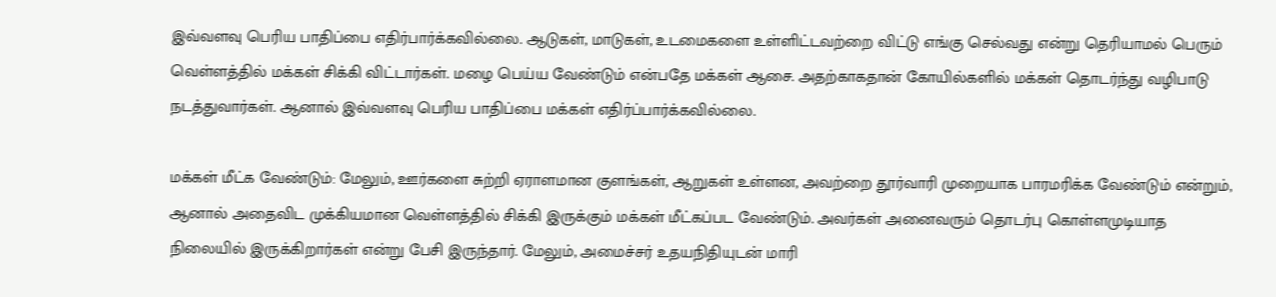இவ்வளவு பெரிய பாதிப்பை எதிர்பார்க்கவில்லை. ஆடுகள், மாடுகள், உடமைகளை உள்ளிட்டவற்றை விட்டு எங்கு செல்வது என்று தெரியாமல் பெரும் வெள்ளத்தில் மக்கள் சிக்கி விட்டார்கள். மழை பெய்ய வேண்டும் என்பதே மக்கள் ஆசை. அதற்காகதான் கோயில்களில் மக்கள் தொடர்ந்து வழிபாடு நடத்துவார்கள். ஆனால் இவ்வளவு பெரிய பாதிப்பை மக்கள் எதிர்ப்பார்க்கவில்லை.

மக்கள் மீட்க வேண்டும்: மேலும், ஊர்களை சுற்றி ஏராளமான குளங்கள், ஆறுகள் உள்ளன, அவற்றை தூர்வாரி முறையாக பாரமரிக்க வேண்டும் என்றும், ஆனால் அதைவிட முக்கியமான வெள்ளத்தில் சிக்கி இருக்கும் மக்கள் மீட்கப்பட வேண்டும். அவர்கள் அனைவரும் தொடர்பு கொள்ளமுடியாத நிலையில் இருக்கிறார்கள் என்று பேசி இருந்தார். மேலும், அமைச்சர் உதயநிதியுடன் மாரி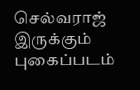செல்வராஜ் இருக்கும் புகைப்படம்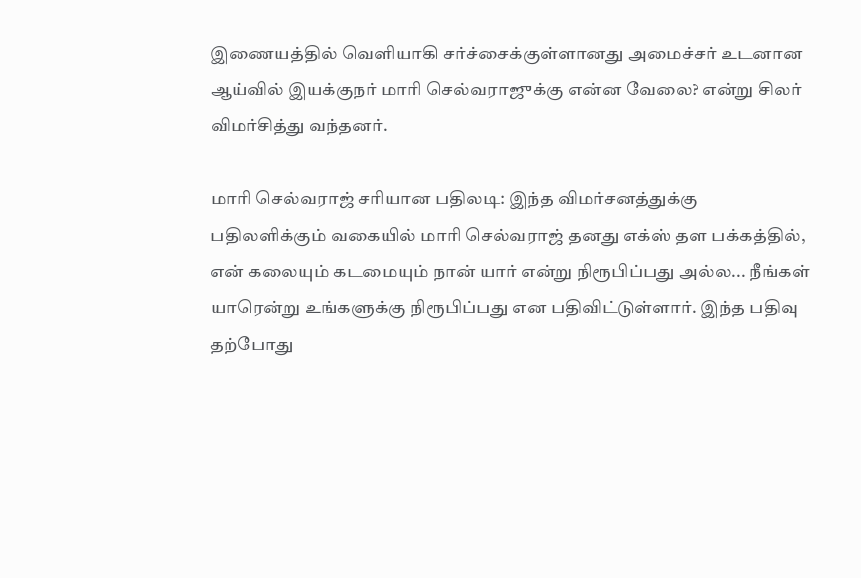இணையத்தில் வெளியாகி சர்ச்சைக்குள்ளானது அமைச்சர் உடனான ஆய்வில் இயக்குநர் மாரி செல்வராஜுக்கு என்ன வேலை? என்று சிலர் விமர்சித்து வந்தனர்.

மாரி செல்வராஜ் சரியான பதிலடி: இந்த விமர்சனத்துக்கு பதிலளிக்கும் வகையில் மாரி செல்வராஜ் தனது எக்ஸ் தள பக்கத்தில், என் கலையும் கடமையும் நான் யார் என்று நிரூபிப்பது அல்ல... நீங்கள் யாரென்று உங்களுக்கு நிரூபிப்பது என பதிவிட்டுள்ளார். இந்த பதிவு தற்போது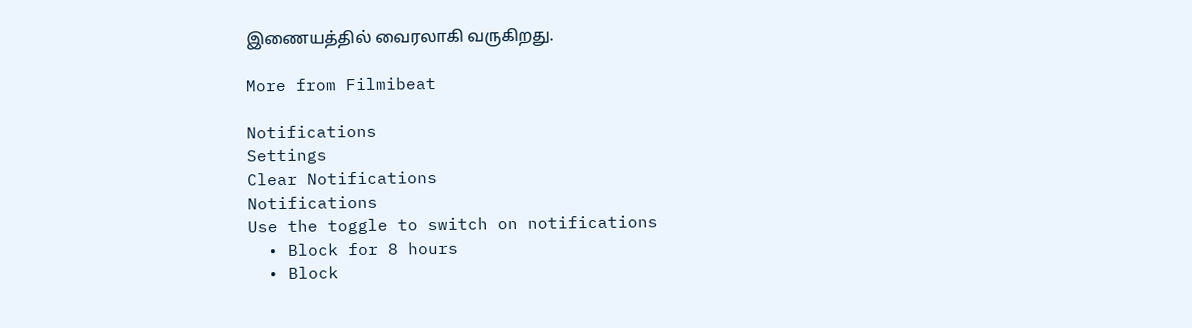இணையத்தில் வைரலாகி வருகிறது.

More from Filmibeat

Notifications
Settings
Clear Notifications
Notifications
Use the toggle to switch on notifications
  • Block for 8 hours
  • Block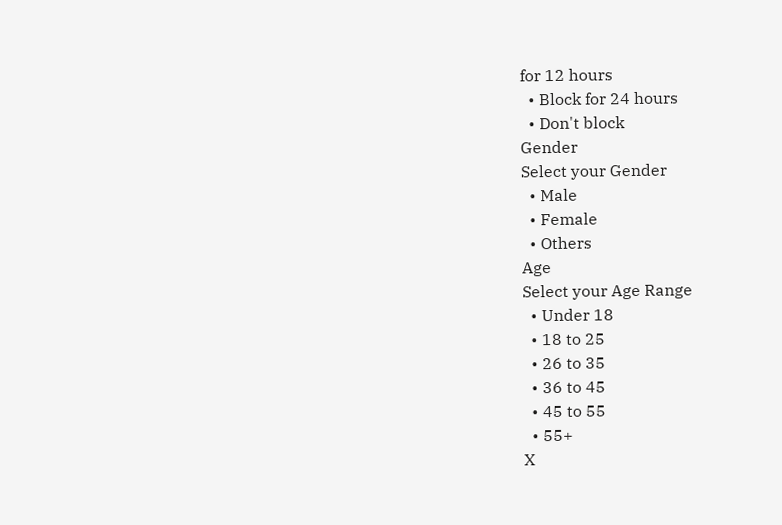for 12 hours
  • Block for 24 hours
  • Don't block
Gender
Select your Gender
  • Male
  • Female
  • Others
Age
Select your Age Range
  • Under 18
  • 18 to 25
  • 26 to 35
  • 36 to 45
  • 45 to 55
  • 55+
X